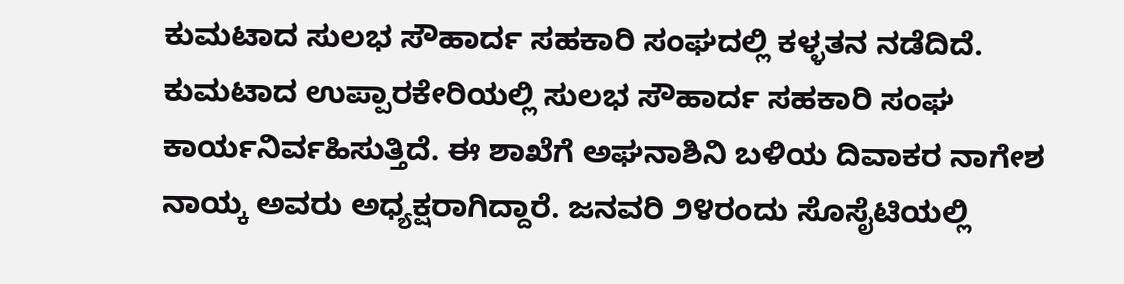ಕುಮಟಾದ ಸುಲಭ ಸೌಹಾರ್ದ ಸಹಕಾರಿ ಸಂಘದಲ್ಲಿ ಕಳ್ಳತನ ನಡೆದಿದೆ.
ಕುಮಟಾದ ಉಪ್ಪಾರಕೇರಿಯಲ್ಲಿ ಸುಲಭ ಸೌಹಾರ್ದ ಸಹಕಾರಿ ಸಂಘ ಕಾರ್ಯನಿರ್ವಹಿಸುತ್ತಿದೆ. ಈ ಶಾಖೆಗೆ ಅಘನಾಶಿನಿ ಬಳಿಯ ದಿವಾಕರ ನಾಗೇಶ ನಾಯ್ಕ ಅವರು ಅಧ್ಯಕ್ಷರಾಗಿದ್ದಾರೆ. ಜನವರಿ ೨೪ರಂದು ಸೊಸೈಟಿಯಲ್ಲಿ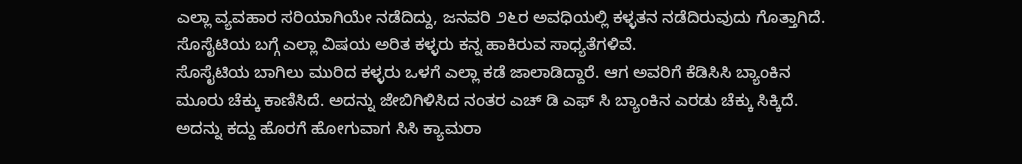ಎಲ್ಲಾ ವ್ಯವಹಾರ ಸರಿಯಾಗಿಯೇ ನಡೆದಿದ್ದು, ಜನವರಿ ೨೬ರ ಅವಧಿಯಲ್ಲಿ ಕಳ್ಳತನ ನಡೆದಿರುವುದು ಗೊತ್ತಾಗಿದೆ. ಸೊಸೈಟಿಯ ಬಗ್ಗೆ ಎಲ್ಲಾ ವಿಷಯ ಅರಿತ ಕಳ್ಳರು ಕನ್ನ ಹಾಕಿರುವ ಸಾಧ್ಯತೆಗಳಿವೆ.
ಸೊಸೈಟಿಯ ಬಾಗಿಲು ಮುರಿದ ಕಳ್ಳರು ಒಳಗೆ ಎಲ್ಲಾ ಕಡೆ ಜಾಲಾಡಿದ್ದಾರೆ. ಆಗ ಅವರಿಗೆ ಕೆಡಿಸಿಸಿ ಬ್ಯಾಂಕಿನ ಮೂರು ಚೆಕ್ಕು ಕಾಣಿಸಿದೆ. ಅದನ್ನು ಜೇಬಿಗಿಳಿಸಿದ ನಂತರ ಎಚ್ ಡಿ ಎಫ್ ಸಿ ಬ್ಯಾಂಕಿನ ಎರಡು ಚೆಕ್ಕು ಸಿಕ್ಕಿದೆ. ಅದನ್ನು ಕದ್ದು ಹೊರಗೆ ಹೋಗುವಾಗ ಸಿಸಿ ಕ್ಯಾಮರಾ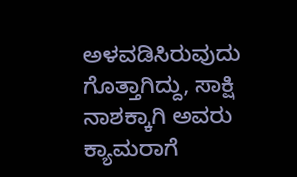ಅಳವಡಿಸಿರುವುದು ಗೊತ್ತಾಗಿದ್ದು, ಸಾಕ್ಷಿ ನಾಶಕ್ಕಾಗಿ ಅವರು ಕ್ಯಾಮರಾಗೆ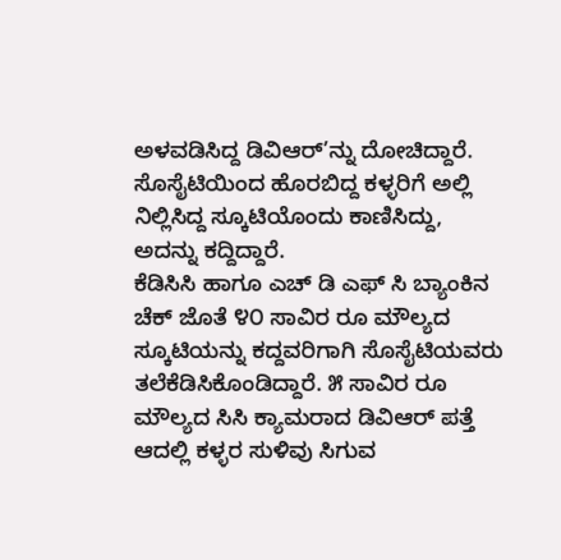ಅಳವಡಿಸಿದ್ದ ಡಿವಿಆರ್’ನ್ನು ದೋಚಿದ್ದಾರೆ. ಸೊಸೈಟಿಯಿಂದ ಹೊರಬಿದ್ದ ಕಳ್ಳರಿಗೆ ಅಲ್ಲಿ ನಿಲ್ಲಿಸಿದ್ದ ಸ್ಕೂಟಿಯೊಂದು ಕಾಣಿಸಿದ್ದು, ಅದನ್ನು ಕದ್ದಿದ್ದಾರೆ.
ಕೆಡಿಸಿಸಿ ಹಾಗೂ ಎಚ್ ಡಿ ಎಫ್ ಸಿ ಬ್ಯಾಂಕಿನ ಚೆಕ್ ಜೊತೆ ೪೦ ಸಾವಿರ ರೂ ಮೌಲ್ಯದ ಸ್ಕೂಟಿಯನ್ನು ಕದ್ದವರಿಗಾಗಿ ಸೊಸೈಟಿಯವರು ತಲೆಕೆಡಿಸಿಕೊಂಡಿದ್ದಾರೆ. ೫ ಸಾವಿರ ರೂ ಮೌಲ್ಯದ ಸಿಸಿ ಕ್ಯಾಮರಾದ ಡಿವಿಆರ್ ಪತ್ತೆ ಆದಲ್ಲಿ ಕಳ್ಳರ ಸುಳಿವು ಸಿಗುವ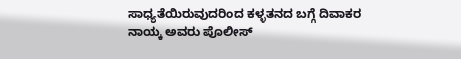ಸಾಧ್ಯತೆಯಿರುವುದರಿಂದ ಕಳ್ಳತನದ ಬಗ್ಗೆ ದಿವಾಕರ ನಾಯ್ಕ ಅವರು ಪೊಲೀಸ್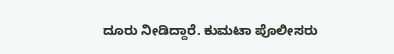ದೂರು ನೀಡಿದ್ದಾರೆ. ಕುಮಟಾ ಪೊಲೀಸರು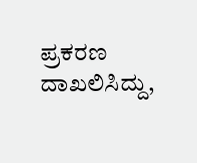ಪ್ರಕರಣ ದಾಖಲಿಸಿದ್ದು,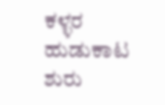ಕಳ್ಳರ ಹುಡುಕಾಟ ಶುರು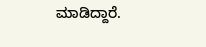ಮಾಡಿದ್ದಾರೆ.